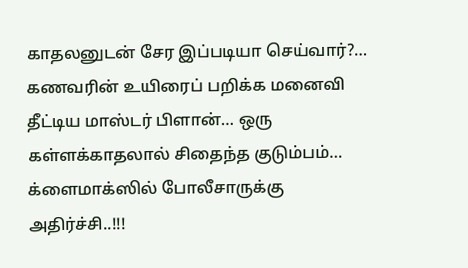காதலனுடன் சேர இப்படியா செய்வார்?… கணவரின் உயிரைப் பறிக்க மனைவி தீட்டிய மாஸ்டர் பிளான்… ஒரு கள்ளக்காதலால் சிதைந்த குடும்பம்… க்ளைமாக்ஸில் போலீசாருக்கு அதிர்ச்சி..!!!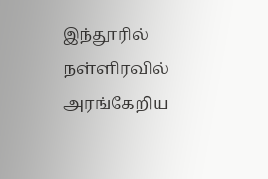இந்தூரில் நள்ளிரவில் அரங்கேறிய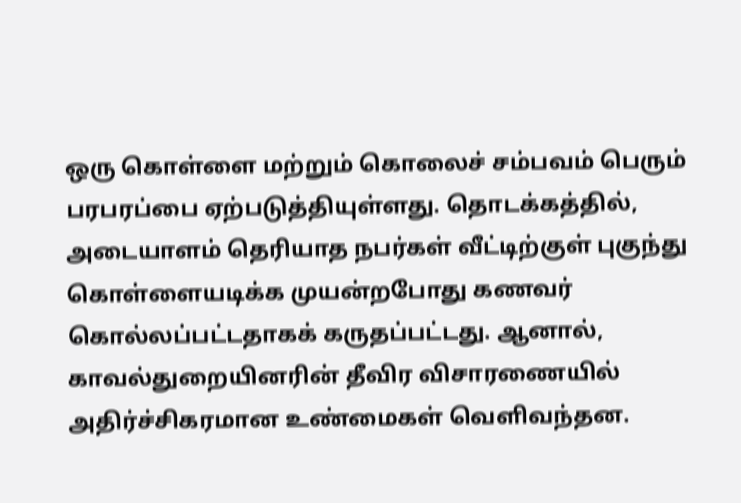ஒரு கொள்ளை மற்றும் கொலைச் சம்பவம் பெரும் பரபரப்பை ஏற்படுத்தியுள்ளது. தொடக்கத்தில், அடையாளம் தெரியாத நபர்கள் வீட்டிற்குள் புகுந்து கொள்ளையடிக்க முயன்றபோது கணவர் கொல்லப்பட்டதாகக் கருதப்பட்டது. ஆனால், காவல்துறையினரின் தீவிர விசாரணையில் அதிர்ச்சிகரமான உண்மைகள் வெளிவந்தன.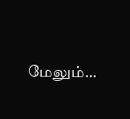மேலும்…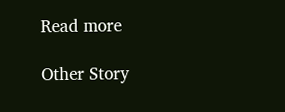Read more

Other Story